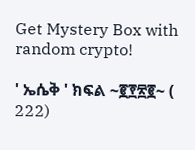Get Mystery Box with random crypto!

' ኤሴቅ ' ክፍል ~፪፻፳፪~ ( 222)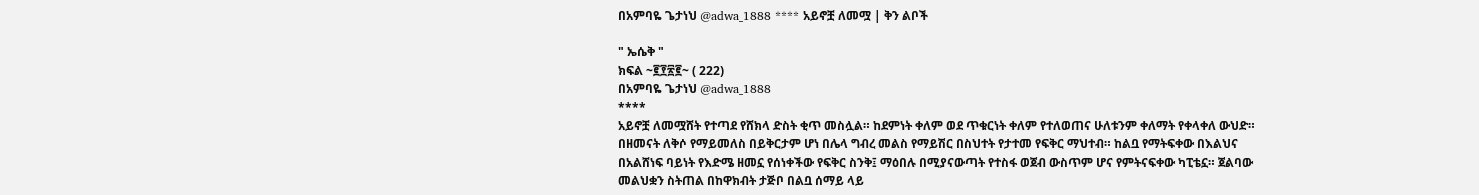በአምባዬ ጌታነህ @adwa_1888 **** አይኖቿ ለመሟ | ቅን ልቦች

" ኤሴቅ "
ክፍል ~፪፻፳፪~ ( 222)
በአምባዬ ጌታነህ @adwa_1888
****
አይኖቿ ለመሟሸት የተጣደ የሸክላ ድስት ቂጥ መስሏል። ከደምነት ቀለም ወደ ጥቁርነት ቀለም የተለወጠና ሁለቱንም ቀለማት የቀላቀለ ውህድ። በዘመናት ለቅሶ የማይመለስ በይቅርታም ሆነ በሌላ ግብረ መልስ የማይሽር በስህተት የታተመ የፍቅር ማህተብ። ከልቧ የማትፍቀው በእልህና በአልሸነፍ ባይነት የእድሜ ዘመኗ የሰነቀችው የፍቅር ስንቅ፤ ማዕበሉ በሚያናውጣት የተስፋ ወጀብ ውስጥም ሆና የምትናፍቀው ካፒቴኗ። ጀልባው መልህቋን ስትጠል በከዋክብት ታጅቦ በልቧ ሰማይ ላይ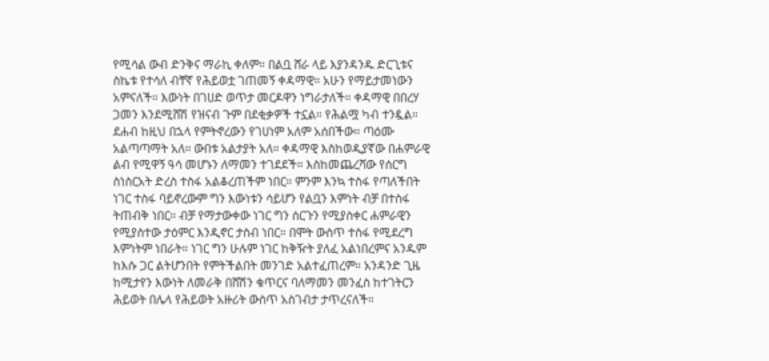የሚሳል ውብ ድንቅና ማራኪ ቀለም። በልቧ ሸራ ላይ እያንዳንዱ ድርጊቱና ስኬቱ የተሳለ ብቸኛ የሕይወቷ ገጠመኝ ቀዳማዊ። አሁን የማይታመነውን አምናለች። እውነት በገሀድ ወጥታ መርዶዋን ነግራታለች። ቀዳማዊ በበረሃ ጋመን እንደሚሸሽ የዝናብ ጉም በደቂቃዎች ተኗል። የሕልሟ ካብ ተንዷል። ደሐብ ከዚህ በኋላ የምትኖረውን የገሀነም አለም አሰበችው። ጣዕሙ አልጣጣማት አለ። ውበቱ አልታያት አለ። ቀዳማዊ እስከወዲያኛው በሐምራዊ ልብ የሚዋኝ ዓሳ መሆኑን ለማመን ተገደደች። እስከመጨረሻው የሰርግ ስነስርአት ድረስ ተስፋ አልቆረጠችም ነበር። ምንም እንኳ ተስፋ የጣለችበት ነገር ተስፋ ባይኖረውም ግን እውነቱን ሳይሆን የልቧን እምነት ብቻ በተስፋ ትጠብቅ ነበር። ብቻ የማታውቀው ነገር ግን ሰርጉን የሚያስቀር ሐምራዊን የሚያስተው ታዕምር እንዲኖር ታስብ ነበር። በሞት ውስጥ ተስፋ የሚደረግ እምነትም ነበራት። ነገር ግን ሁሉም ነገር ከቅዥት ያለፈ አልነበረምና አንዱም ከእሱ ጋር ልትሆንበት የምትችልበት መንገድ አልተፈጠረም። አንዳንድ ጊዜ ከሚታየን እውነት ለመራቅ በሸሽን ቁጥርና ባለማመን መንፈስ ከተገትርን ሕይወት በሌላ የሕይወት አዙሪት ውስጥ አስገብታ ታጥረናለች።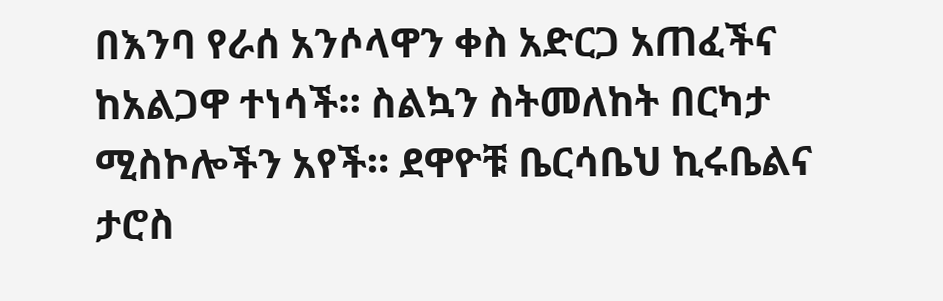በእንባ የራሰ አንሶላዋን ቀስ አድርጋ አጠፈችና ከአልጋዋ ተነሳች። ስልኳን ስትመለከት በርካታ ሚስኮሎችን አየች። ደዋዮቹ ቤርሳቤህ ኪሩቤልና ታሮስ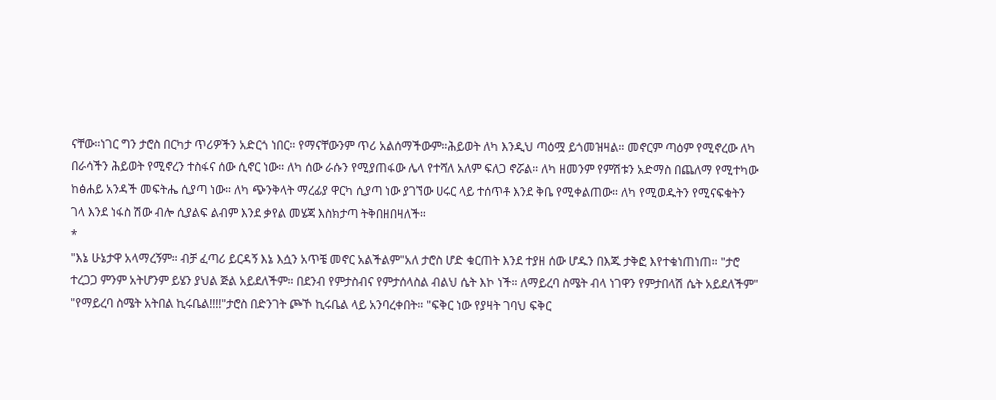ናቸው።ነገር ግን ታሮስ በርካታ ጥሪዎችን አድርጎ ነበር። የማናቸውንም ጥሪ አልሰማችውም።ሕይወት ለካ እንዲህ ጣዕሟ ይጎመዝዛል። መኖርም ጣዕም የሚኖረው ለካ በራሳችን ሕይወት የሚኖረን ተስፋና ሰው ሲኖር ነው። ለካ ሰው ራሱን የሚያጠፋው ሌላ የተሻለ አለም ፍለጋ ኖሯል። ለካ ዘመንም የምሽቱን አድማስ በጨለማ የሚተካው ከፅሐይ አንዳች መፍትሔ ሲያጣ ነው። ለካ ጭንቅላት ማረፊያ ዋርካ ሲያጣ ነው ያገኘው ሀሩር ላይ ተሰጥቶ እንደ ቅቤ የሚቀልጠው። ለካ የሚወዱትን የሚናፍቁትን ገላ እንደ ነፋስ ሽው ብሎ ሲያልፍ ልብም እንደ ቃየል መሄጃ እስክታጣ ትቅበዘበዛለች።
*
"እኔ ሁኔታዋ አላማረኝም። ብቻ ፈጣሪ ይርዳኝ እኔ እሷን አጥቼ መኖር አልችልም"አለ ታሮስ ሆድ ቁርጠት እንደ ተያዘ ሰው ሆዱን በእጁ ታቅፎ እየተቁነጠነጠ። "ታሮ ተረጋጋ ምንም አትሆንም ይሄን ያህል ጅል አይደለችም። በደንብ የምታስብና የምታሰላስል ብልህ ሴት እኮ ነች። ለማይረባ ስሜት ብላ ነገዋን የምታበላሽ ሴት አይደለችም" "የማይረባ ስሜት አትበል ኪሩቤል!!!!"ታሮስ በድንገት ጮኾ ኪሩቤል ላይ አንባረቀበት። "ፍቅር ነው የያዛት ገባህ ፍቅር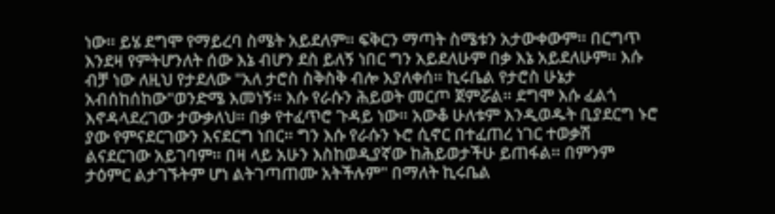ነው። ይሄ ደግሞ የማይረባ ስሜት አይደለም። ፍቅርን ማጣት ስሜቱን አታውቀውም። በርግጥ እንደዛ የምትሆንለት ሰው እኔ ብሆን ደስ ይለኝ ነበር ግን አይደለሁም በቃ እኔ አይደለሁም። እሱ ብቻ ነው ለዚህ የታደለው "አለ ታሮስ ስቅስቅ ብሎ እያለቀሰ። ኪሩቤል የታሮስ ሁኔታ አብሰከሰከው"ወንድሜ እመነኝ። እሱ የራሱን ሕይወት መርጦ ጀምሯል። ደግሞ እሱ ፈልጎ እኖዳላደረገው ታውቃለህ። በቃ የተፈጥሮ ጉዳይ ነው። አውቆ ሁለቱም እንዲወዱት ቢያደርግ ኑሮ ያው የምናደርገውን እናደርግ ነበር። ግን እሱ የራሱን ኑሮ ሲኖር በተፈጠረ ነገር ተወቃሽ ልናደርገው አይገባም። በዛ ላይ አሁን እስከወዲያኛው ከሕይወታችሁ ይጠፋል። በምንም ታዕምር ልታገኙትም ሆነ ልትገጣጠሙ አትችሉም" በማለት ኪሩቤል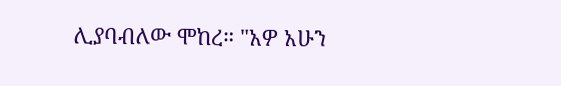ሊያባብለው ሞከረ። "አዎ አሁን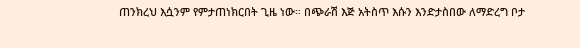ጠንክረህ እሷንም የምታጠነክርበት ጊዜ ነው። በጭራሽ እጅ አትስጥ እሱን እንድታስበው ለማድረግ ቦታ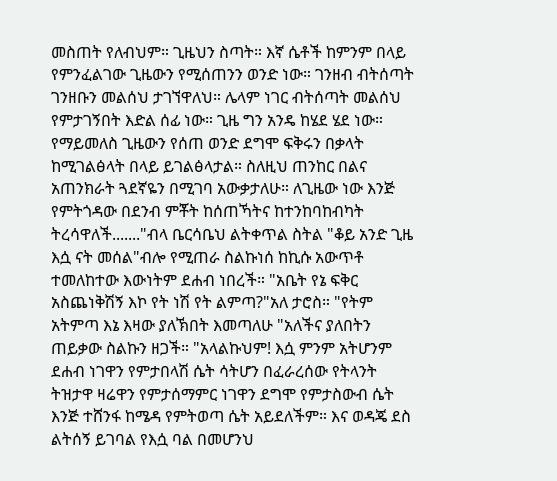መስጠት የለብህም። ጊዜህን ስጣት። እኛ ሴቶች ከምንም በላይ የምንፈልገው ጊዜውን የሚሰጠንን ወንድ ነው። ገንዘብ ብትሰጣት ገንዘቡን መልሰህ ታገኘዋለህ። ሌላም ነገር ብትሰጣት መልሰህ የምታገኝበት እድል ሰፊ ነው። ጊዜ ግን አንዴ ከሄደ ሄደ ነው። የማይመለስ ጊዜውን የሰጠ ወንድ ደግሞ ፍቅሩን በቃላት ከሚገልፅላት በላይ ይገልፅላታል። ስለዚህ ጠንከር በልና አጠንክራት ጓደኛዬን በሚገባ አውቃታለሁ። ለጊዜው ነው እንጅ የምትጎዳው በደንብ ምቾት ከሰጠኻትና ከተንከባከብካት ትረሳዋለች......."ብላ ቤርሳቤህ ልትቀጥል ስትል "ቆይ አንድ ጊዜ እሷ ናት መሰል"ብሎ የሚጠራ ስልኩነሰ ከኪሱ አውጥቶ ተመለከተው እውነትም ደሐብ ነበረች። "አቤት የኔ ፍቅር አስጨነቅሽኝ እኮ የት ነሽ የት ልምጣ?"አለ ታሮስ። "የትም አትምጣ እኔ እዛው ያለኽበት እመጣለሁ "አለችና ያለበትን ጠይቃው ስልኩን ዘጋች። "አላልኩህም! እሷ ምንም አትሆንም ደሐብ ነገዋን የምታበላሽ ሴት ሳትሆን በፈራረሰው የትላንት ትዝታዋ ዛሬዋን የምታሰማምር ነገዋን ደግሞ የምታስውብ ሴት እንጅ ተሸንፋ ከሜዳ የምትወጣ ሴት አይደለችም። እና ወዳጄ ደስ ልትሰኝ ይገባል የእሷ ባል በመሆንህ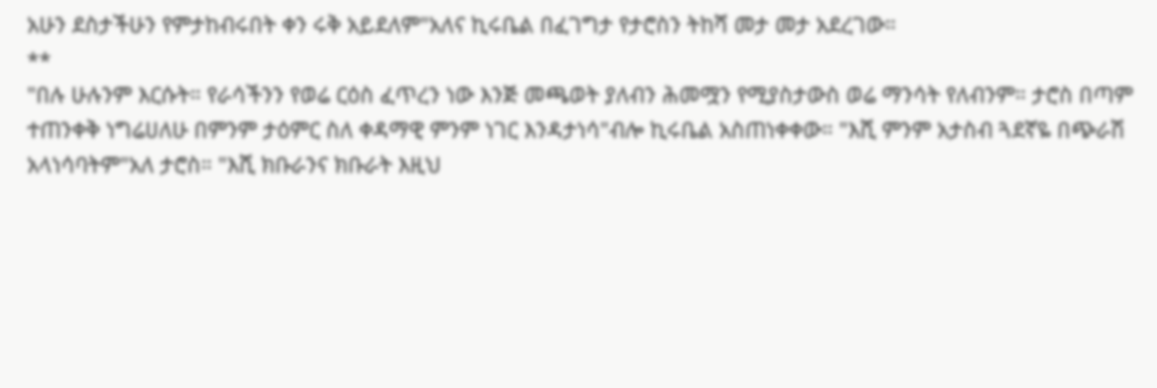አሁን ደስታችሁን የምታከብሩበት ቀን ሩቅ አይደለም"አለና ኪሩቤል በፈገግታ የታሮስን ትከሻ መታ መታ አደረገው።
**
"በሉ ሁሉንም እርሱት። የራሳችንን የወሬ ርዕስ ፈጥረን ነው እንጅ መጫወት ያለብን ሕመሟን የሚያስታውስ ወሬ ማንሳት የለብንም። ታሮስ በጣም ተጠንቀቅ ነግሬሀለሁ በምንም ታዕምር ስለ ቀዳማዊ ምንም ነገር እንዳታነሳ"ብሎ ኪሩቤል አስጠነቀቀው። "እሺ ምንም አታስብ ጓደኛዬ በጭራሽ አላነሳባትም"አለ ታሮስ። "እሺ ክቡራንና ክቡራት እዚህ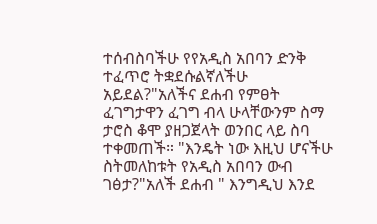ተሰብስባችሁ የየአዲስ አበባን ድንቅ ተፈጥሮ ትቋደሱልኛለችሁ አይደል?"አለችና ደሐብ የምፀት ፈገግታዋን ፈገግ ብላ ሁላቸውንም ስማ ታሮስ ቆሞ ያዘጋጀላት ወንበር ላይ ስባ ተቀመጠች። "እንዴት ነው እዚህ ሆናችሁ ስትመለከቱት የአዲስ አበባን ውብ ገፅታ?"አለች ደሐብ " እንግዲህ እንደ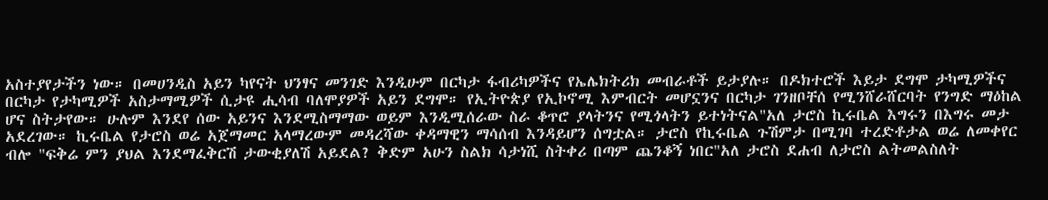አስተያየታችን ነው። በመሀንዲስ አይን ካየናት ህንፃና መንገድ እንዲሁም በርካታ ፋብሪካዎችና የኤሌክትሪክ መብራቶች ይታያሉ። በዶክተሮች እይታ ደግሞ ታካሚዎችና በርካታ የታካሚዎች አስታማሚዎች ሲታዩ ሒሳብ ባለሞያዎች አይን ደግሞ። የኢትዮጵያ የኢኮኖሚ እምብርት መሆኗንና በርካታ ገንዘቦቸሰ የሚንሸራሸርባት የንግድ ማዕከል ሆና ስትታየው። ሁሉም እንደየ ሰው አይንና እንደሚስማማው ወይም እንዲሚሰራው ስራ ቆጥሮ ያላትንና የሚጎላትን ይተነትናል"አለ ታሮስ ኪሩቤል እግሩን በእግሩ መታ አደረገው። ኪሩቤል የታሮስ ወሬ አጀማመር አላማረውም መዳረሻው ቀዳማዊን ማሳሰብ እንዳይሆን ሰግቷል። ታሮስ የኪሩቤል ጉሽምታ በሚገባ ተረድቶታል ወሬ ለመቀየር ብሎ "ፍቅሬ ምን ያህል እንደማፈቅርሽ ታውቂያለሽ አይደል? ቅድም አሁን ስልክ ሳታነሺ ስትቀሪ በጣም ጨንቆኝ ነበር"አለ ታሮስ ደሐብ ለታሮስ ልትመልስለት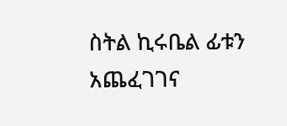ስትል ኪሩቤል ፊቱን አጨፈገገና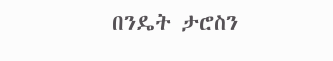በንዴት ታሮስን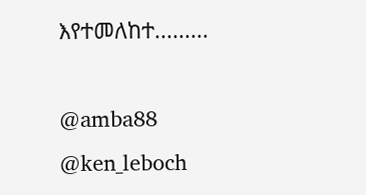እየተመለከተ.........

@amba88
@ken_leboch